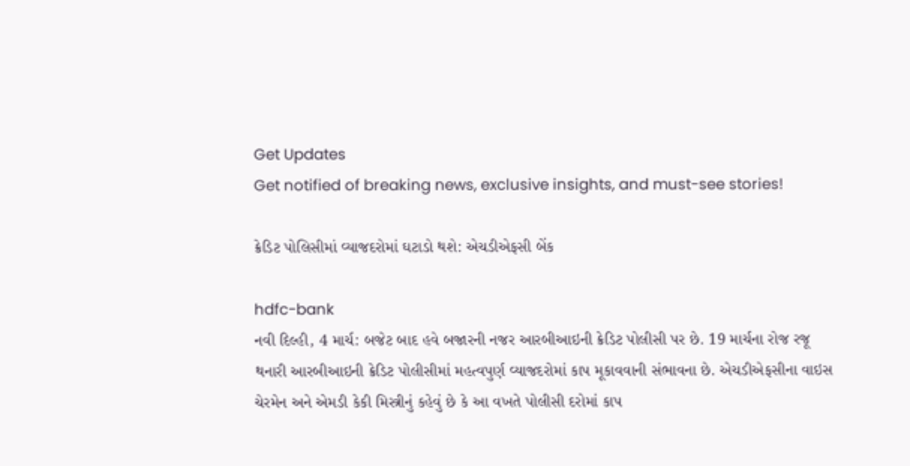Get Updates
Get notified of breaking news, exclusive insights, and must-see stories!

ક્રેડિટ પોલિસીમાં વ્યાજદરોમાં ઘટાડો થશે: એચડીએફસી બેંક

hdfc-bank
નવી દિલ્હી, 4 માર્ચ: બજેટ બાદ હવે બજારની નજર આરબીઆઇની ક્રેડિટ પોલીસી પર છે. 19 માર્ચના રોજ રજૂ થનારી આરબીઆઇની ક્રેડિટ પોલીસીમાં મહત્વપુર્ણ વ્યાજદરોમાં કાપ મૂકાવવાની સંભાવના છે. એચડીએફસીના વાઇસ ચેરમેન અને એમડી કેકી મિસ્ત્રીનું કહેવું છે કે આ વખતે પોલીસી દરોમાં કાપ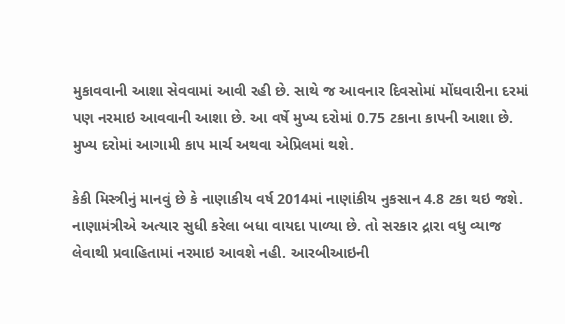મુકાવવાની આશા સેવવામાં આવી રહી છે. સાથે જ આવનાર દિવસોમાં મોંઘવારીના દરમાં પણ નરમાઇ આવવાની આશા છે. આ વર્ષે મુખ્ય દરોમાં 0.75 ટકાના કાપની આશા છે. મુખ્ય દરોમાં આગામી કાપ માર્ચ અથવા એપ્રિલમાં થશે.

કેકી મિસ્ત્રીનું માનવું છે કે નાણાકીય વર્ષ 2014માં નાણાંકીય નુકસાન 4.8 ટકા થઇ જશે. નાણામંત્રીએ અત્યાર સુધી કરેલા બધા વાયદા પાળ્યા છે. તો સરકાર દ્રારા વધુ વ્યાજ લેવાથી પ્રવાહિતામાં નરમાઇ આવશે નહી. આરબીઆઇની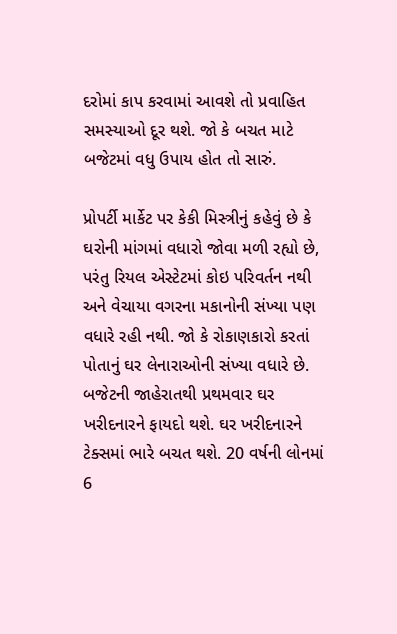દરોમાં કાપ કરવામાં આવશે તો પ્રવાહિત સમસ્યાઓ દૂર થશે. જો કે બચત માટે બજેટમાં વધુ ઉપાય હોત તો સારું.

પ્રોપર્ટી માર્કેટ પર કેકી મિસ્ત્રીનું કહેવું છે કે ઘરોની માંગમાં વધારો જોવા મળી રહ્યો છે, પરંતુ રિયલ એસ્ટેટમાં કોઇ પરિવર્તન નથી અને વેચાયા વગરના મકાનોની સંખ્યા પણ વધારે રહી નથી. જો કે રોકાણકારો કરતાં પોતાનું ઘર લેનારાઓની સંખ્યા વધારે છે. બજેટની જાહેરાતથી પ્રથમવાર ઘર ખરીદનારને ફાયદો થશે. ઘર ખરીદનારને ટેક્સમાં ભારે બચત થશે. 20 વર્ષની લોનમાં 6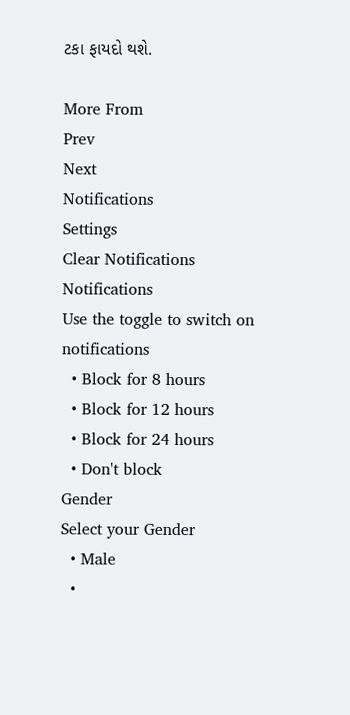ટકા ફાયદો થશે.

More From
Prev
Next
Notifications
Settings
Clear Notifications
Notifications
Use the toggle to switch on notifications
  • Block for 8 hours
  • Block for 12 hours
  • Block for 24 hours
  • Don't block
Gender
Select your Gender
  • Male
  •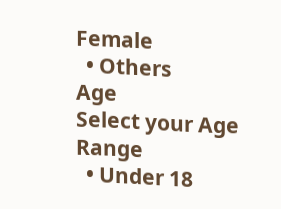Female
  • Others
Age
Select your Age Range
  • Under 18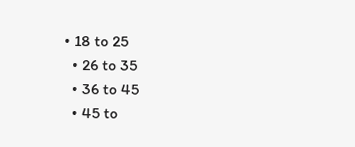• 18 to 25
  • 26 to 35
  • 36 to 45
  • 45 to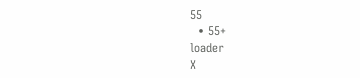55
  • 55+
loader
X